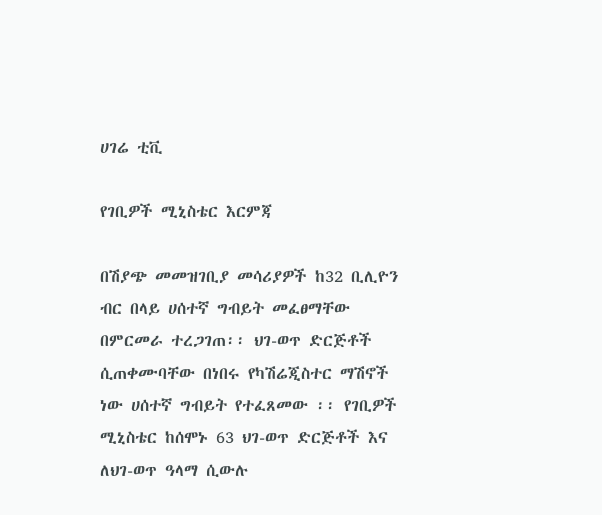ሀገሬ ቲቪ

የገቢዎች ሚኒስቴር እርምጃ

በሽያጭ መመዝገቢያ መሳሪያዎች ከ32 ቢሊዮን ብር በላይ ሀሰተኛ ግብይት መፈፀማቸው በምርመራ ተረጋገጠ፡፡ ህገ-ወጥ ድርጅቶች ሲጠቀሙባቸው በነበሩ የካሽሬጂስተር ማሽኖች ነው ሀሰተኛ ግብይት የተፈጸመው ፡፡ የገቢዎች ሚኒስቴር ከሰሞኑ 63 ህገ-ወጥ ድርጅቶች እና ለህገ-ወጥ ዓላማ ሲውሉ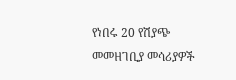የነበሩ 20 የሽያጭ መመዘገቢያ መሳሪያዎች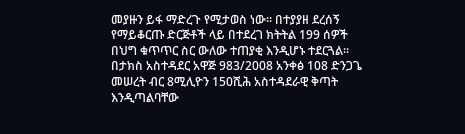መያዙን ይፋ ማድረጉ የሚታወስ ነው፡፡ በተያያዘ ደረሰኝ የማይቆርጡ ድርጅቶች ላይ በተደረገ ክትትል 199 ሰዎች በህግ ቁጥጥር ስር ውለው ተጠያቂ እንዲሆኑ ተደርጓል፡፡ በታክስ አስተዳደር አዋጅ 983/2008 አንቀፅ 108 ድንጋጌ መሠረት ብር 8ሚሊዮን 150ሺሕ አስተዳደራዊ ቅጣት እንዲጣልባቸው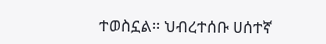ተወስኗል፡፡ ህብረተሰቡ ሀሰተኛ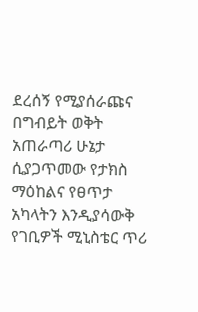ደረሰኝ የሚያሰራጩና በግብይት ወቅት አጠራጣሪ ሁኔታ ሲያጋጥመው የታክስ ማዕከልና የፀጥታ አካላትን እንዲያሳውቅ የገቢዎች ሚኒስቴር ጥሪ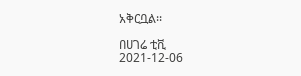አቅርቧል፡፡

በሀገሬ ቲቪ
2021-12-06